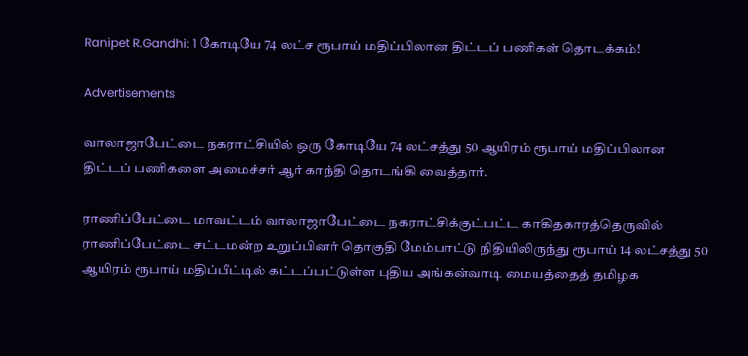Ranipet R.Gandhi: 1 கோடியே 74 லட்ச ரூபாய் மதிப்பிலான திட்டப் பணிகள் தொடக்கம்!

Advertisements

வாலாஜாபேட்டை நகராட்சியில் ஒரு கோடியே 74 லட்சத்து 50 ஆயிரம் ரூபாய் மதிப்பிலான திட்டப் பணிகளை அமைச்சர் ஆர் காந்தி தொடங்கி வைத்தார்.

ராணிப்பேட்டை மாவட்டம் வாலாஜாபேட்டை நகராட்சிக்குட்பட்ட காகிதகாரத்தெருவில் ராணிப்பேட்டை சட்டமன்ற உறுப்பினர் தொகுதி மேம்பாட்டு நிதியிலிருந்து ரூபாய் 14 லட்சத்து 50 ஆயிரம் ரூபாய் மதிப்பீட்டில் கட்டப்பட்டுள்ள புதிய அங்கன்வாடி மையத்தைத் தமிழக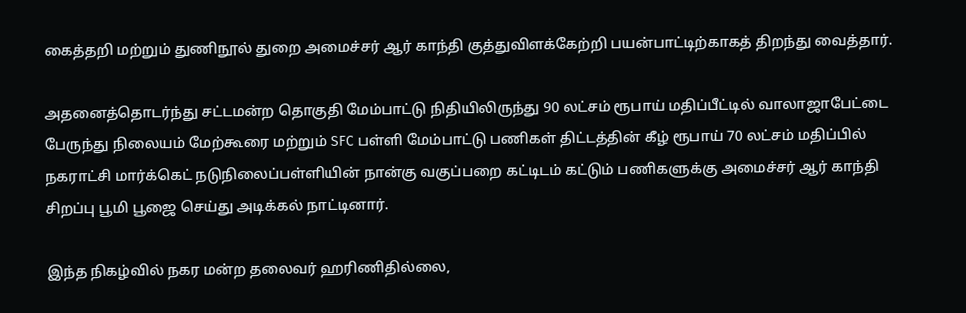கைத்தறி மற்றும் துணிநூல் துறை அமைச்சர் ஆர் காந்தி குத்துவிளக்கேற்றி பயன்பாட்டிற்காகத் திறந்து வைத்தார்.

அதனைத்தொடர்ந்து சட்டமன்ற தொகுதி மேம்பாட்டு நிதியிலிருந்து 90 லட்சம் ரூபாய் மதிப்பீட்டில் வாலாஜாபேட்டை பேருந்து நிலையம் மேற்கூரை மற்றும் SFC பள்ளி மேம்பாட்டு பணிகள் திட்டத்தின் கீழ் ரூபாய் 70 லட்சம் மதிப்பில் நகராட்சி மார்க்கெட் நடுநிலைப்பள்ளியின் நான்கு வகுப்பறை கட்டிடம் கட்டும் பணிகளுக்கு அமைச்சர் ஆர் காந்தி சிறப்பு பூமி பூஜை செய்து அடிக்கல் நாட்டினார்.

இந்த நிகழ்வில் நகர மன்ற தலைவர் ஹரிணிதில்லை,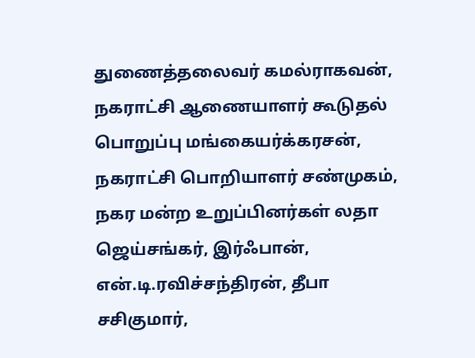துணைத்தலைவர் கமல்ராகவன், நகராட்சி ஆணையாளர் கூடுதல் பொறுப்பு மங்கையர்க்கரசன், நகராட்சி பொறியாளர் சண்முகம், நகர மன்ற உறுப்பினர்கள் லதா ஜெய்சங்கர், இர்ஃபான், என்.டி.ரவிச்சந்திரன், தீபா சசிகுமார்,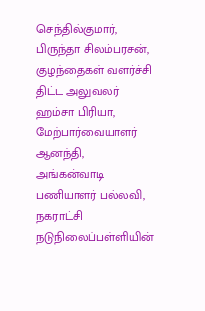செந்தில்குமார், பிருந்தா சிலம்பரசன், குழந்தைகள் வளர்ச்சி திட்ட அலுவலர் ஹம்சா பிரியா, மேற்பார்வையாளர் ஆனந்தி, அங்கன்வாடி பணியாளர் பல்லவி, நகராட்சி நடுநிலைப்பள்ளியின்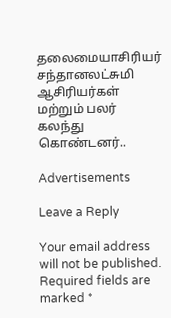தலைமையாசிரியர் சந்தானலட்சுமி ஆசிரியர்கள் மற்றும் பலர் கலந்து கொண்டனர்..

Advertisements

Leave a Reply

Your email address will not be published. Required fields are marked *